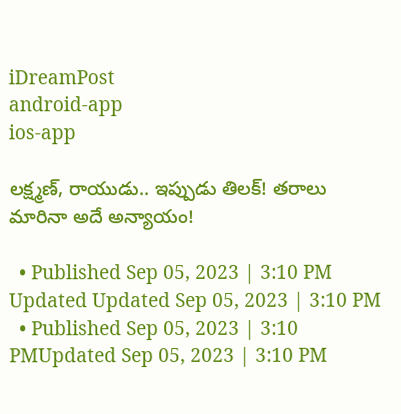iDreamPost
android-app
ios-app

లక్ష్మణ్‌, రాయుడు.. ఇప్పుడు తిలక్‌! తరాలు మారినా అదే అన్యాయం!

  • Published Sep 05, 2023 | 3:10 PM Updated Updated Sep 05, 2023 | 3:10 PM
  • Published Sep 05, 2023 | 3:10 PMUpdated Sep 05, 2023 | 3:10 PM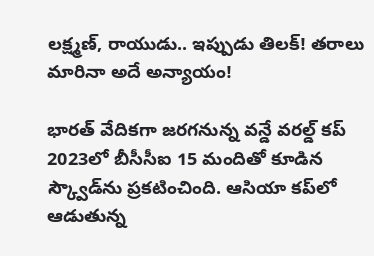లక్ష్మణ్‌, రాయుడు.. ఇప్పుడు తిలక్‌! తరాలు మారినా అదే అన్యాయం!

భారత్‌ వేదికగా జరగనున్న వన్డే వరల్డ్‌ కప్‌ 2023లో బీసీసీఐ 15 మందితో కూడిన స్క్వౌడ్‌ను ప్రకటించింది. ఆసియా కప్‌లో ఆడుతున్న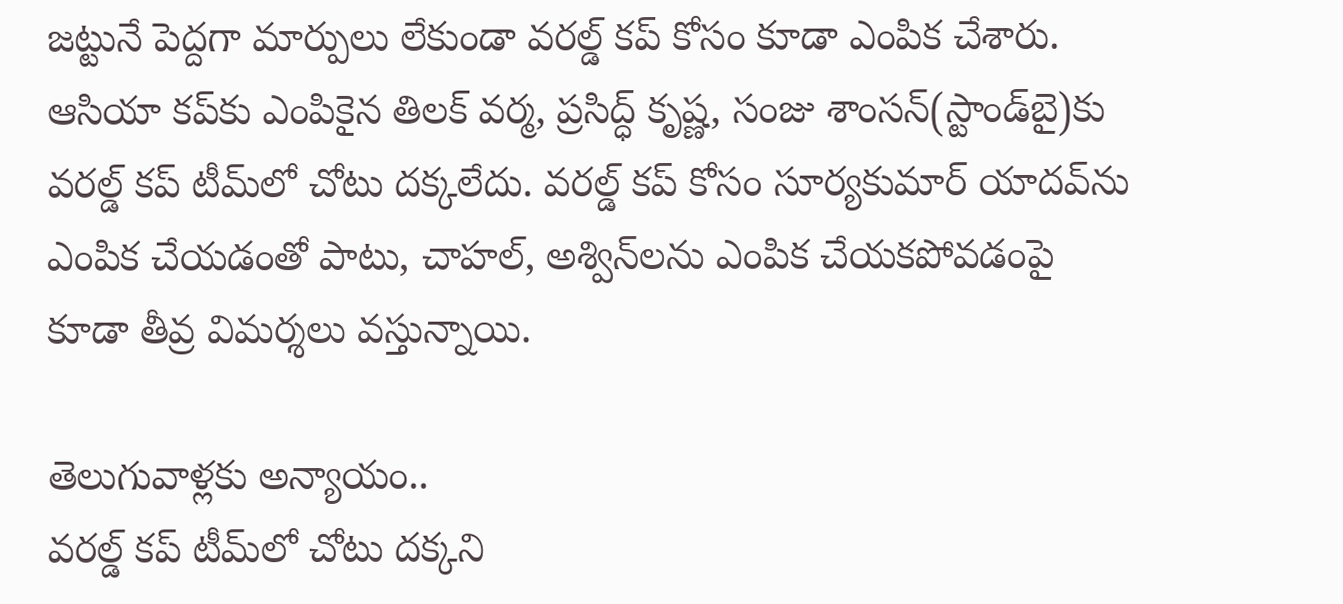జట్టునే పెద్దగా మార్పులు లేకుండా వరల్డ్‌ కప్‌ కోసం కూడా ఎంపిక చేశారు. ఆసియా కప్‌కు ఎంపికైన తిలక్‌ వర్మ, ప్రసిద్ధ్‌ కృష్ణ, సంజు శాంసన్‌(స్టాండ్‌బై)కు వరల్డ్‌ కప్‌ టీమ్‌లో చోటు దక్కలేదు. వరల్డ్‌ కప్‌ కోసం సూర్యకుమార్‌ యాదవ్‌ను ఎంపిక చేయడంతో పాటు, చాహల్‌, అశ్విన్‌లను ఎంపిక చేయకపోవడంపై కూడా తీవ్ర విమర్శలు వస్తున్నాయి.

తెలుగువాళ్లకు అన్యాయం..
వరల్డ్‌ కప్‌ టీమ్‌లో చోటు దక్కని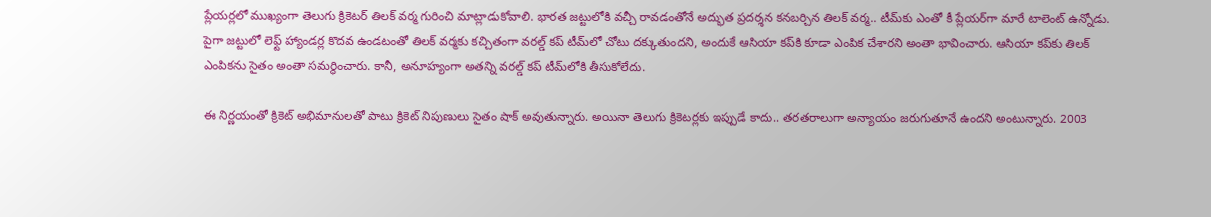ప్లేయర్లలో ముఖ్యంగా తెలుగు క్రికెటర్‌ తిలక్‌ వర్మ గురించి మాట్లాడుకోవాలి. భారత జట్టులోకి వచ్చీ రావడంతోనే అద్భుత ప్రదర్శన కనబర్చిన తిలక్‌ వర్మ.. టీమ్‌కు ఎంతో కీ ప్లేయర్‌గా మారే టాలెంట్‌ ఉన్నోడు. పైగా జట్టులో లెఫ్ట్‌ హ్యాండర్ల కొదవ ఉండటంతో తిలక్‌ వర్మకు కచ్చితంగా వరల్డ్‌ కప్‌ టీమ్‌లో చోటు దక్కుతుందని, అందుకే ఆసియా కప్‌కి కూడా ఎంపిక చేశారని అంతా భావించారు. ఆసియా కప్‌కు తిలక్‌ ఎంపికను సైతం అంతా సమర్థించారు. కానీ, అనూహ్యంగా అతన్ని వరల్డ్‌ కప్‌ టీమ్‌లోకి తీసుకోలేదు.

ఈ నిర్ణయంతో క్రికెట్‌ అభిమానులతో పాటు క్రికెట్‌ నిపుణులు సైతం షాక్‌ అవుతున్నారు. అయినా తెలుగు క్రికెటర్లకు ఇప్పుడే కాదు.. తరతరాలుగా అన్యాయం జరుగుతూనే ఉందని అంటున్నారు. 2003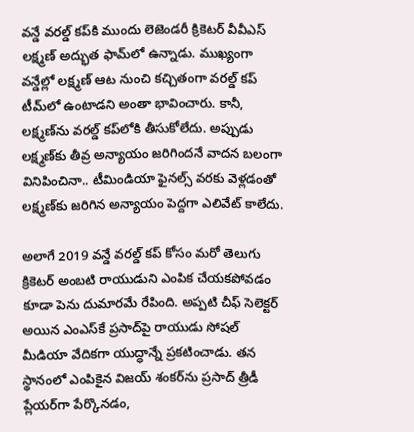వన్డే వరల్డ్‌ కప్‌కి ముందు లెజెండరీ క్రికెటర్‌ వీవీఎస్‌ లక్ష్మణ్‌ అద్భుత ఫామ్‌లో ఉన్నాడు. ముఖ్యంగా వన్డేల్లో లక్ష్మణ్‌ ఆట నుంచి కచ్చితంగా వరల్డ్‌ కప్‌ టీమ్‌లో ఉంటాడని అంతా భావించారు. కానీ, లక్ష్మణ్‌ను వరల్డ్‌ కప్‌లోకి తీసుకోలేదు. అప్పుడు లక్ష్మణ్‌కు తీవ్ర అన్యాయం జరిగిందనే వాదన బలంగా వినిపించినా.. టీమిండియా ఫైనల్స్‌ వరకు వెళ్లడంతో లక్ష్మణ్‌కు జరిగిన అన్యాయం పెద్దగా ఎలివేట్‌ కాలేదు.

అలాగే 2019 వన్డే వరల్డ్‌ కప్‌ కోసం మరో తెలుగు క్రికెటర్‌ అంబటి రాయుడుని ఎంపిక చేయకపోవడం కూడా పెను దుమారమే రేపింది. అప్పటి చీఫ్‌ సెలెక్టర్‌ అయిన ఎంఎస్‌కే ప్రసాద్‌పై రాయుడు సోషల్‌ మీడియా వేదికగా యుద్ధాన్నే ప్రకటించాడు. తన స్థానంలో ఎంపికైన విజయ్‌ శంకర్‌ను ప్రసాద్‌ త్రీడీ ప్లేయర్‌గా పేర్కొనడం,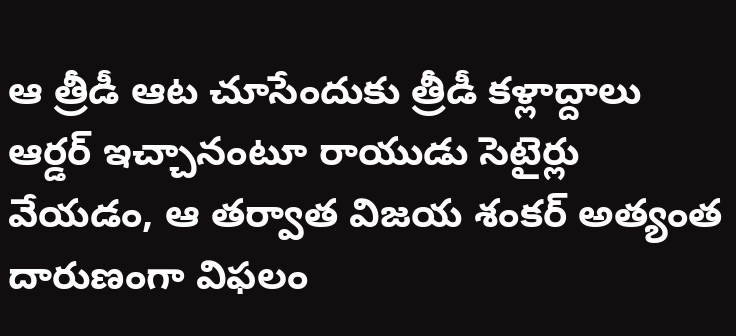ఆ త్రీడీ ఆట చూసేందుకు త్రీడీ కళ్లాద్దాలు ఆర్డర్‌ ఇచ్చానంటూ రాయుడు సెటైర్లు వేయడం, ఆ తర్వాత విజయ శంకర్‌ అత్యంత దారుణంగా విఫలం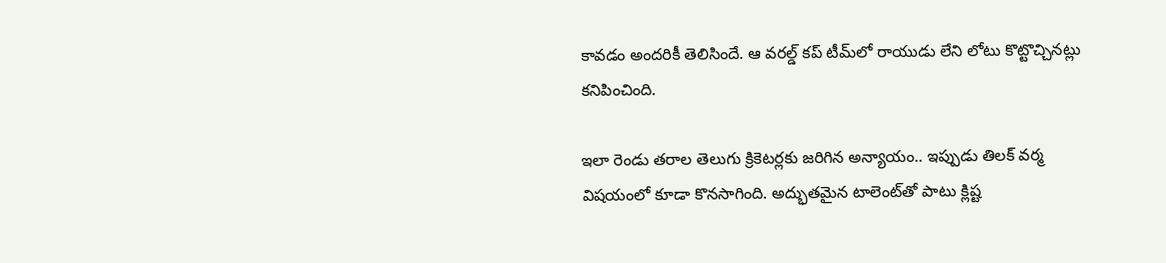కావడం అందరికీ తెలిసిందే. ఆ వరల్డ్‌ కప్‌ టీమ్‌లో రాయుడు లేని లోటు కొట్టొచ్చినట్లు కనిపించింది.

ఇలా రెండు తరాల తెలుగు క్రికెటర్లకు జరిగిన అన్యాయం.. ఇప్పుడు తిలక్‌ వర్మ విషయంలో కూడా కొనసాగింది. అద్భుతమైన టాలెంట్‌తో పాటు క్లిష్ట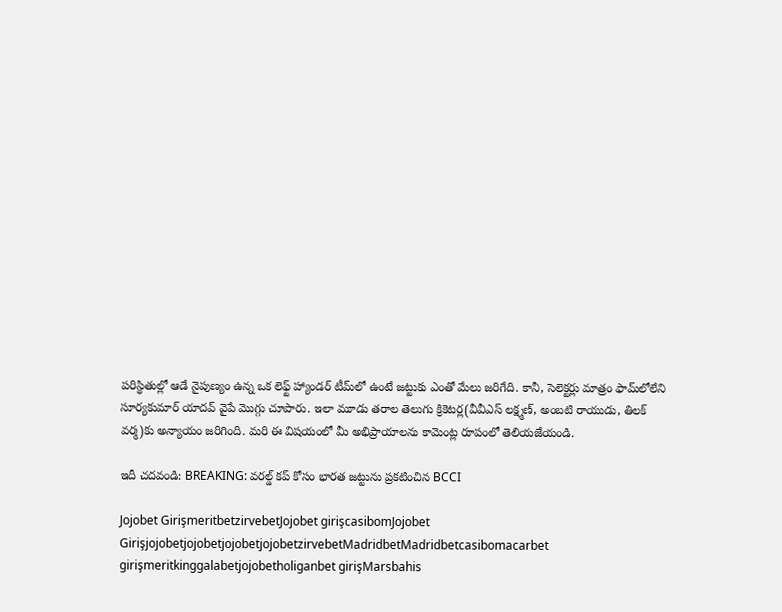పరిస్థితుల్లో ఆడే నైపుణ్యం ఉన్న ఒక లెఫ్ట్‌ హ్యాండర్‌ టీమ్‌లో ఉంటే జట్టుకు ఎంతో మేలు జరిగేది. కానీ, సెలెక్టర్లు మాత్రం ఫామ్‌లోలేని సూర్యకుమార్‌ యాదవ్‌ వైపే మొగ్గు చూపారు. ఇలా మూడు తరాల తెలుగు క్రికెటర్ల(వీవీఎస్‌ లక్ష్మణ్‌, అంబటి రాయుడు, తిలక్‌ వర్మ)కు అన్యాయం జరిగింది. మరి ఈ విషయంలో మీ అభిప్రాయాలను కామెంట్ల రూపంలో తెలియజేయండి.

ఇదీ చదవండి: BREAKING: వరల్డ్‌ కప్‌ కోసం భారత జట్టును ప్రకటించిన BCCI

Jojobet GirişmeritbetzirvebetJojobet girişcasibomJojobet GirişjojobetjojobetjojobetjojobetzirvebetMadridbetMadridbetcasibomacarbet girişmeritkinggalabetjojobetholiganbet girişMarsbahis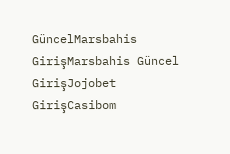GüncelMarsbahis GirişMarsbahis Güncel GirişJojobet GirişCasibom